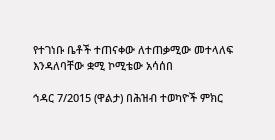የተገነቡ ቤቶች ተጠናቀው ለተጠቃሚው መተላለፍ እንዳለባቸው ቋሚ ኮሚቴው አሳሰበ

ኅዳር 7/2015 (ዋልታ) በሕዝብ ተወካዮች ምክር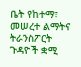ቤት የከተማ፣ መሠረተ ልማትና ትራንስፖርት ጉዳዮች ቋሚ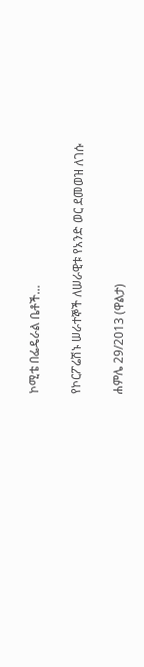ኮሚቴ በፌዴራል ቤቶች…

የኮርፖሬሽኑ ሠራተኞች ለሠራዊቱ የአንድ ወር ደመወዝ ለገሱ

ሐምሌ 29/2013 (ዋልታ)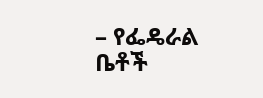– የፌዴራል ቤቶች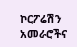ኮርፖሬሽን አመራሮችና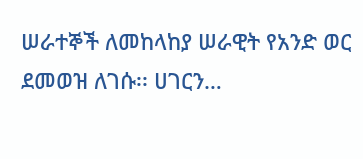ሠራተኞች ለመከላከያ ሠራዊት የአንድ ወር ደመወዝ ለገሱ፡፡ ሀገርን…